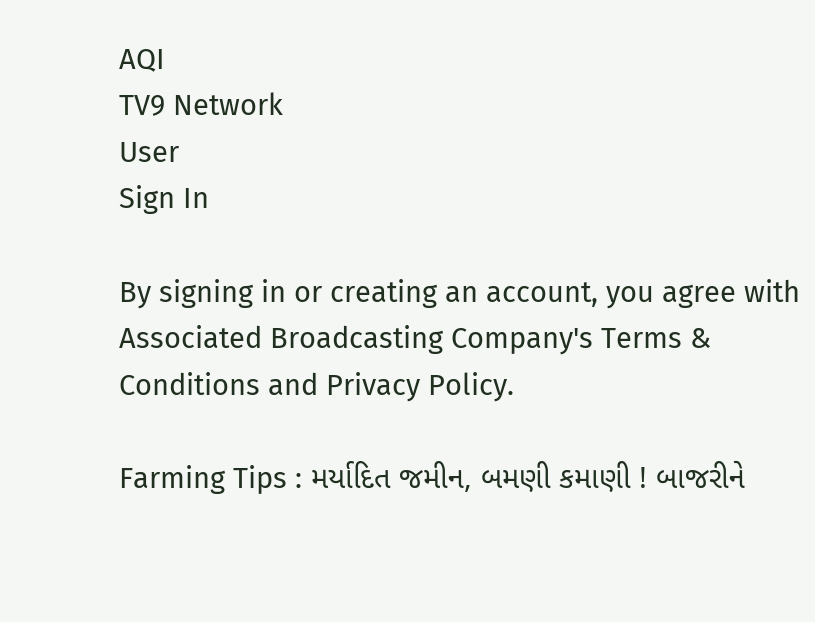AQI
TV9 Network
User
Sign In

By signing in or creating an account, you agree with Associated Broadcasting Company's Terms & Conditions and Privacy Policy.

Farming Tips : મર્યાદિત જમીન, બમણી કમાણી ! બાજરીને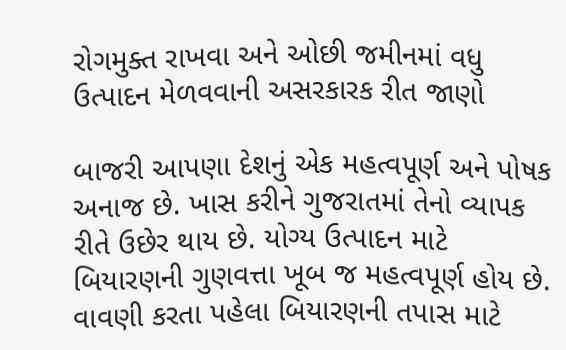રોગમુક્ત રાખવા અને ઓછી જમીનમાં વધુ ઉત્પાદન મેળવવાની અસરકારક રીત જાણો

બાજરી આપણા દેશનું એક મહત્વપૂર્ણ અને પોષક અનાજ છે. ખાસ કરીને ગુજરાતમાં તેનો વ્યાપક રીતે ઉછેર થાય છે. યોગ્ય ઉત્પાદન માટે બિયારણની ગુણવત્તા ખૂબ જ મહત્વપૂર્ણ હોય છે. વાવણી કરતા પહેલા બિયારણની તપાસ માટે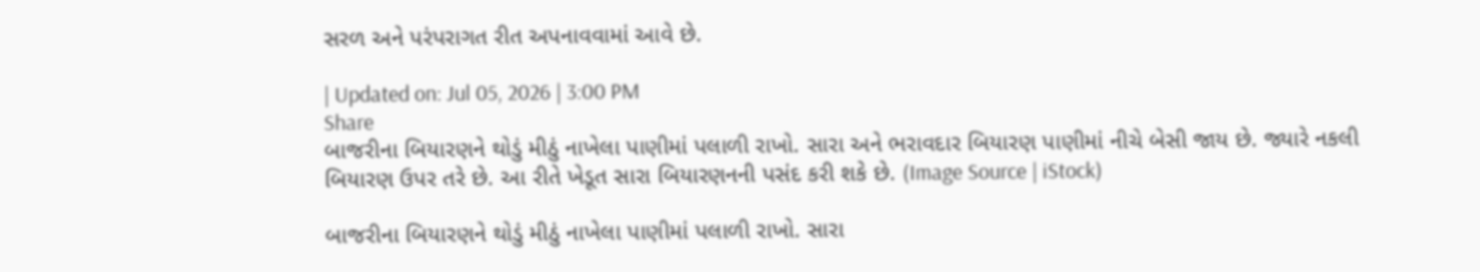સરળ અને પરંપરાગત રીત અપનાવવામાં આવે છે.

| Updated on: Jul 05, 2026 | 3:00 PM
Share
બાજરીના બિયારણને થોડું મીઠું નાખેલા પાણીમાં પલાળી રાખો. સારા અને ભરાવદાર બિયારણ પાણીમાં નીચે બેસી જાય છે. જ્યારે નકલી બિયારણ ઉપર તરે છે. આ રીતે ખેડૂત સારા બિયારણનની પસંદ કરી શકે છે. (Image Source | iStock)

બાજરીના બિયારણને થોડું મીઠું નાખેલા પાણીમાં પલાળી રાખો. સારા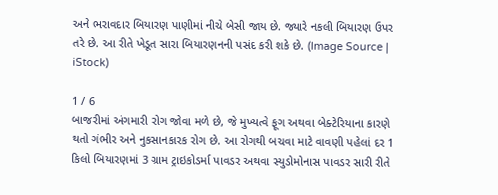અને ભરાવદાર બિયારણ પાણીમાં નીચે બેસી જાય છે. જ્યારે નકલી બિયારણ ઉપર તરે છે. આ રીતે ખેડૂત સારા બિયારણનની પસંદ કરી શકે છે. (Image Source | iStock)

1 / 6
બાજરીમાં અંગમારી રોગ જોવા મળે છે, જે મુખ્યત્વે ફૂગ અથવા બેક્ટેરિયાના કારણે થતો ગંભીર અને નુકસાનકારક રોગ છે. આ રોગથી બચવા માટે વાવણી પહેલાં દર 1 કિલો બિયારણમાં 3 ગ્રામ ટ્રાઇકોડર્મા પાવડર અથવા સ્યુડોમોનાસ પાવડર સારી રીતે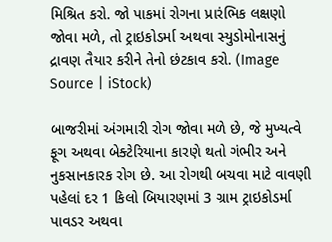મિશ્રિત કરો. જો પાકમાં રોગના પ્રારંભિક લક્ષણો જોવા મળે, તો ટ્રાઇકોડર્મા અથવા સ્યુડોમોનાસનું દ્રાવણ તૈયાર કરીને તેનો છંટકાવ કરો. (Image Source | iStock)

બાજરીમાં અંગમારી રોગ જોવા મળે છે, જે મુખ્યત્વે ફૂગ અથવા બેક્ટેરિયાના કારણે થતો ગંભીર અને નુકસાનકારક રોગ છે. આ રોગથી બચવા માટે વાવણી પહેલાં દર 1 કિલો બિયારણમાં 3 ગ્રામ ટ્રાઇકોડર્મા પાવડર અથવા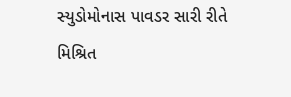સ્યુડોમોનાસ પાવડર સારી રીતે મિશ્રિત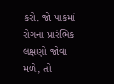કરો. જો પાકમાં રોગના પ્રારંભિક લક્ષણો જોવા મળે, તો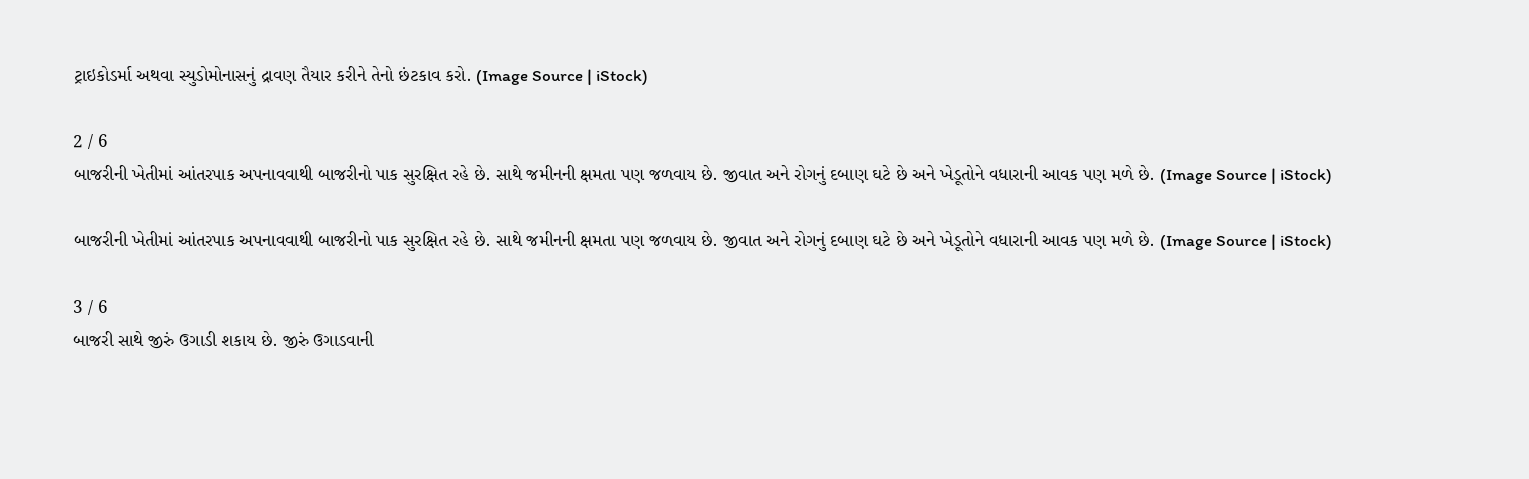ટ્રાઇકોડર્મા અથવા સ્યુડોમોનાસનું દ્રાવણ તૈયાર કરીને તેનો છંટકાવ કરો. (Image Source | iStock)

2 / 6
બાજરીની ખેતીમાં આંતરપાક અપનાવવાથી બાજરીનો પાક સુરક્ષિત રહે છે. સાથે જમીનની ક્ષમતા પણ જળવાય છે. જીવાત અને રોગનું દબાણ ઘટે છે અને ખેડૂતોને વધારાની આવક પણ મળે છે. (Image Source | iStock)

બાજરીની ખેતીમાં આંતરપાક અપનાવવાથી બાજરીનો પાક સુરક્ષિત રહે છે. સાથે જમીનની ક્ષમતા પણ જળવાય છે. જીવાત અને રોગનું દબાણ ઘટે છે અને ખેડૂતોને વધારાની આવક પણ મળે છે. (Image Source | iStock)

3 / 6
બાજરી સાથે જીરું ઉગાડી શકાય છે. જીરું ઉગાડવાની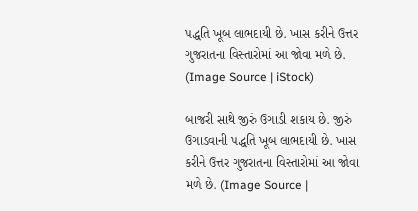પદ્ધતિ ખૂબ લાભદાયી છે. ખાસ કરીને ઉત્તર ગુજરાતના વિસ્તારોમાં આ જોવા મળે છે. (Image Source | iStock)

બાજરી સાથે જીરું ઉગાડી શકાય છે. જીરું ઉગાડવાની પદ્ધતિ ખૂબ લાભદાયી છે. ખાસ કરીને ઉત્તર ગુજરાતના વિસ્તારોમાં આ જોવા મળે છે. (Image Source |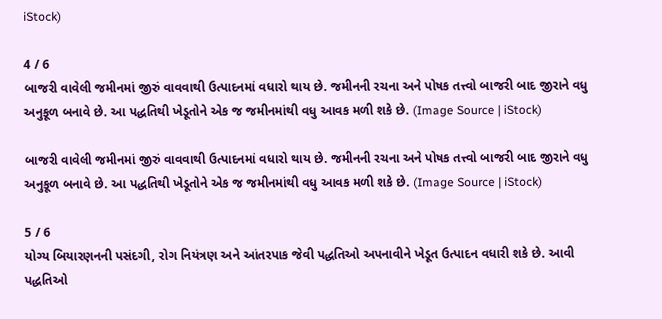iStock)

4 / 6
બાજરી વાવેલી જમીનમાં જીરું વાવવાથી ઉત્પાદનમાં વધારો થાય છે. જમીનની રચના અને પોષક તત્ત્વો બાજરી બાદ જીરાને વધુ અનુકૂળ બનાવે છે. આ પદ્ધતિથી ખેડૂતોને એક જ જમીનમાંથી વધુ આવક મળી શકે છે. (Image Source | iStock)

બાજરી વાવેલી જમીનમાં જીરું વાવવાથી ઉત્પાદનમાં વધારો થાય છે. જમીનની રચના અને પોષક તત્ત્વો બાજરી બાદ જીરાને વધુ અનુકૂળ બનાવે છે. આ પદ્ધતિથી ખેડૂતોને એક જ જમીનમાંથી વધુ આવક મળી શકે છે. (Image Source | iStock)

5 / 6
યોગ્ય બિયારણનની પસંદગી, રોગ નિયંત્રણ અને આંતરપાક જેવી પદ્ધતિઓ અપનાવીને ખેડૂત ઉત્પાદન વધારી શકે છે. આવી પદ્ધતિઓ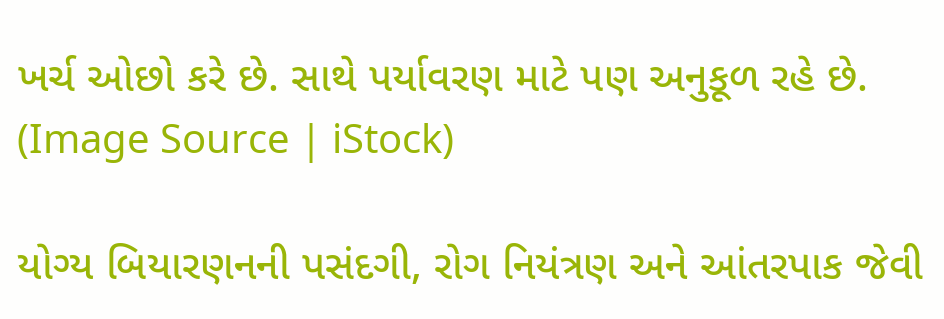ખર્ચ ઓછો કરે છે. સાથે પર્યાવરણ માટે પણ અનુકૂળ રહે છે. (Image Source | iStock)

યોગ્ય બિયારણનની પસંદગી, રોગ નિયંત્રણ અને આંતરપાક જેવી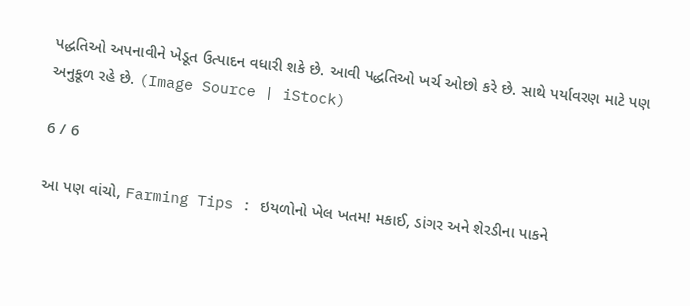પદ્ધતિઓ અપનાવીને ખેડૂત ઉત્પાદન વધારી શકે છે. આવી પદ્ધતિઓ ખર્ચ ઓછો કરે છે. સાથે પર્યાવરણ માટે પણ અનુકૂળ રહે છે. (Image Source | iStock)

6 / 6

આ પણ વાંચો, Farming Tips : ઇયળોનો ખેલ ખતમ! મકાઈ, ડાંગર અને શેરડીના પાકને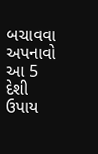બચાવવા અપનાવો આ 5 દેશી ઉપાય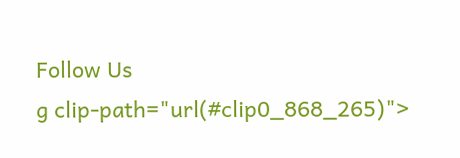Follow Us
g clip-path="url(#clip0_868_265)">